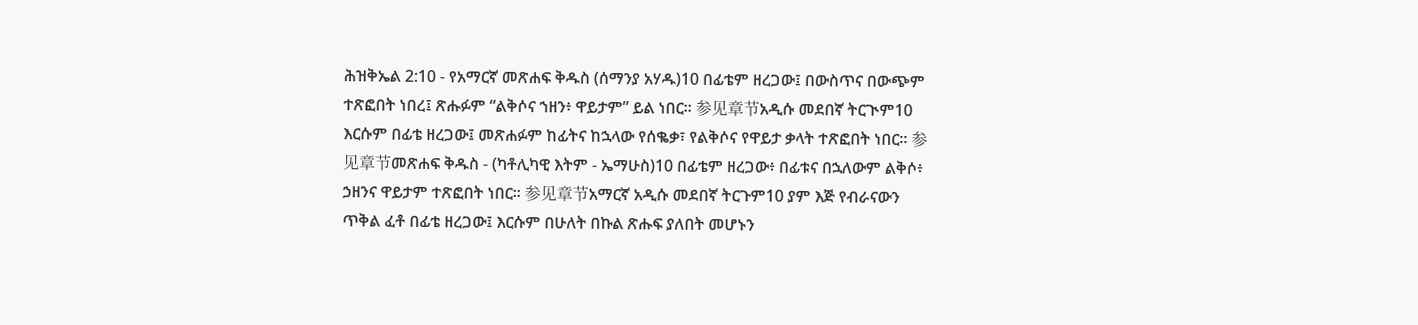ሕዝቅኤል 2:10 - የአማርኛ መጽሐፍ ቅዱስ (ሰማንያ አሃዱ)10 በፊቴም ዘረጋው፤ በውስጥና በውጭም ተጽፎበት ነበረ፤ ጽሑፉም “ልቅሶና ኀዘን፥ ዋይታም” ይል ነበር። 参见章节አዲሱ መደበኛ ትርጒም10 እርሱም በፊቴ ዘረጋው፤ መጽሐፉም ከፊትና ከኋላው የሰቈቃ፣ የልቅሶና የዋይታ ቃላት ተጽፎበት ነበር። 参见章节መጽሐፍ ቅዱስ - (ካቶሊካዊ እትም - ኤማሁስ)10 በፊቴም ዘረጋው፥ በፊቱና በኋለውም ልቅሶ፥ ኃዘንና ዋይታም ተጽፎበት ነበር። 参见章节አማርኛ አዲሱ መደበኛ ትርጉም10 ያም እጅ የብራናውን ጥቅል ፈቶ በፊቴ ዘረጋው፤ እርሱም በሁለት በኩል ጽሑፍ ያለበት መሆኑን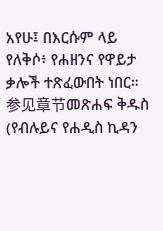አየሁ፤ በእርሱም ላይ የለቅሶ፥ የሐዘንና የዋይታ ቃሎች ተጽፈውበት ነበር። 参见章节መጽሐፍ ቅዱስ (የብሉይና የሐዲስ ኪዳን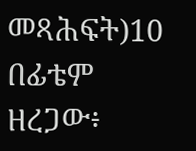መጻሕፍት)10 በፊቴም ዘረጋው፥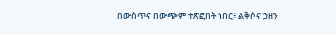በውስጥና በውጭም ተጽፎበት ነበር፥ ልቅሶና ኃዘን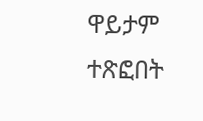ዋይታም ተጽፎበት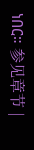ነበር። 参见章节 |